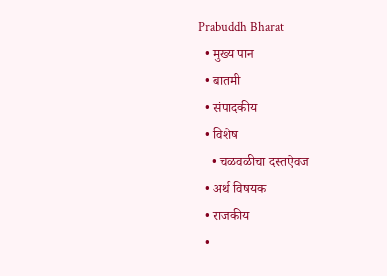Prabuddh Bharat
  • मुख्य पान
  • बातमी
  • संपादकीय
  • विशेष
    • चळवळीचा दस्तऐवज
  • अर्थ विषयक
  • राजकीय
  •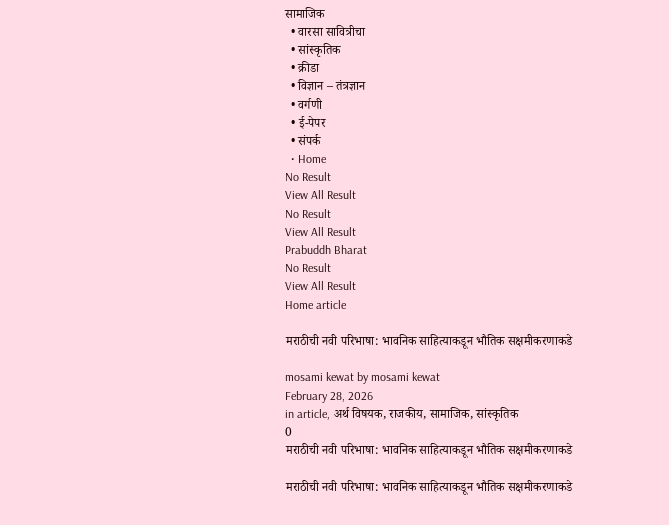सामाजिक
  • वारसा सावित्रीचा
  • सांस्कृतिक
  • क्रीडा
  • विज्ञान – तंत्रज्ञान
  • वर्गणी
  • ई-पेपर
  • संपर्क
  • Home
No Result
View All Result
No Result
View All Result
Prabuddh Bharat
No Result
View All Result
Home article

मराठीची नवी परिभाषा: भावनिक साहित्याकडून भौतिक सक्षमीकरणाकडे

mosami kewat by mosami kewat
February 28, 2026
in article, अर्थ विषयक, राजकीय, सामाजिक, सांस्कृतिक
0
मराठीची नवी परिभाषा: भावनिक साहित्याकडून भौतिक सक्षमीकरणाकडे

मराठीची नवी परिभाषा: भावनिक साहित्याकडून भौतिक सक्षमीकरणाकडे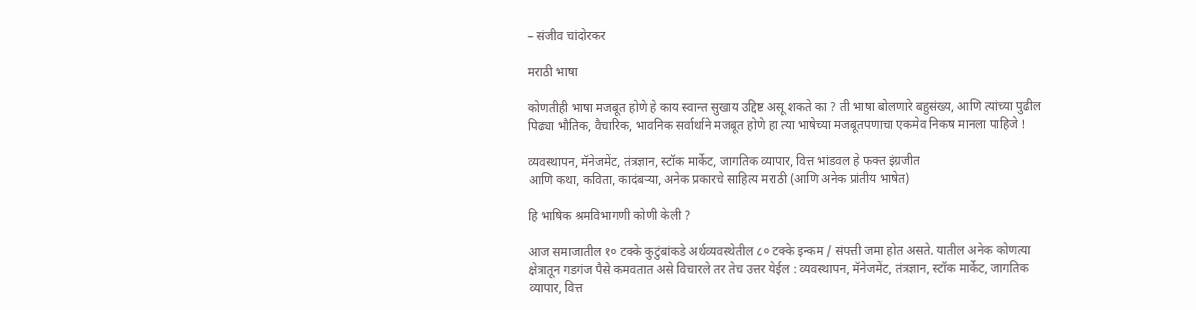– संजीव चांदोरकर

मराठी भाषा

कोणतीही भाषा मजबूत होणे हे काय स्वान्त सुखाय उद्दिष्ट असू शकते का ? ती भाषा बोलणारे बहुसंख्य, आणि त्यांच्या पुढील पिढ्या भौतिक, वैचारिक, भावनिक सर्वार्थाने मजबूत होणे हा त्या भाषेच्या मजबूतपणाचा एकमेव निकष मानला पाहिजे !

व्यवस्थापन, मॅनेजमेंट, तंत्रज्ञान, स्टॉक मार्केट, जागतिक व्यापार, वित्त भांडवल हे फक्त इंग्रजीत
आणि कथा, कविता, कादंबऱ्या, अनेक प्रकारचे साहित्य मराठी (आणि अनेक प्रांतीय भाषेत)

हि भाषिक श्रमविभागणी कोणी केली ?

आज समाजातील १० टक्के कुटुंबांकडे अर्थव्यवस्थेतील ८० टक्के इन्कम / संपत्ती जमा होत असते. यातील अनेक कोणत्या क्षेत्रातून गडगंज पैसे कमवतात असे विचारले तर तेच उत्तर येईल : व्यवस्थापन, मॅनेजमेंट, तंत्रज्ञान, स्टॉक मार्केट, जागतिक व्यापार, वित्त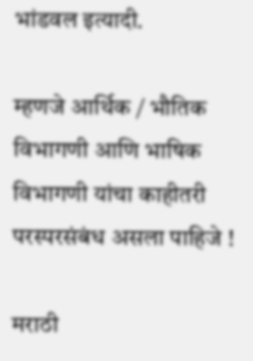भांडवल इत्यादी.

म्हणजे आर्थिक / भौतिक विभागणी आणि भाषिक विभागणी यांचा काहीतरी परस्परसंबंध असला पाहिजे !

मराठी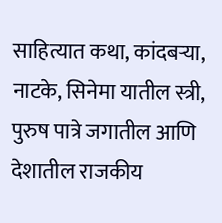साहित्यात कथा, कांदबऱ्या, नाटके, सिनेमा यातील स्त्री, पुरुष पात्रे जगातील आणि देशातील राजकीय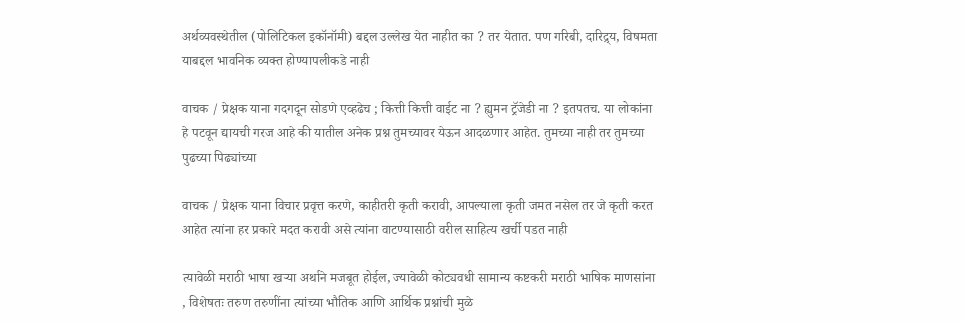अर्थव्यवस्थेतील (पोलिटिकल इकॉनॉमी) बद्दल उल्लेख येत नाहीत का ? तर येतात. पण गरिबी, दारिद्र्य, विषमता याबद्दल भावनिक व्यक्त होण्यापलीकडे नाही

वाचक / प्रेक्षक याना गदगदून सोडणे एव्हढेच ; कित्ती कित्ती वाईट ना ? ह्युमन ट्रॅजेडी ना ? इतपतच. या लोकांना हे पटवून द्यायची गरज आहे की यातील अनेक प्रश्न तुमच्यावर येऊन आदळणार आहेत. तुमच्या नाही तर तुमच्या पुढच्या पिढ्यांच्या

वाचक / प्रेक्षक याना विचार प्रवृत्त करणे, काहीतरी कृती करावी, आपल्याला कृती जमत नसेल तर जे कृती करत आहेत त्यांना हर प्रकारे मदत करावी असे त्यांना वाटण्यासाठी वरील साहित्य खर्ची पडत नाही

त्यावेळी मराठी भाषा खऱ्या अर्थाने मजबूत होईल, ज्यावेळी कोट्यवधी सामान्य कष्टकरी मराठी भाषिक माणसांना , विशेषतः तरुण तरुणींना त्यांच्या भौतिक आणि आर्थिक प्रश्नांची मुळे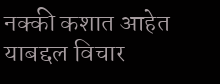नक्की कशात आहेत याबद्दल विचार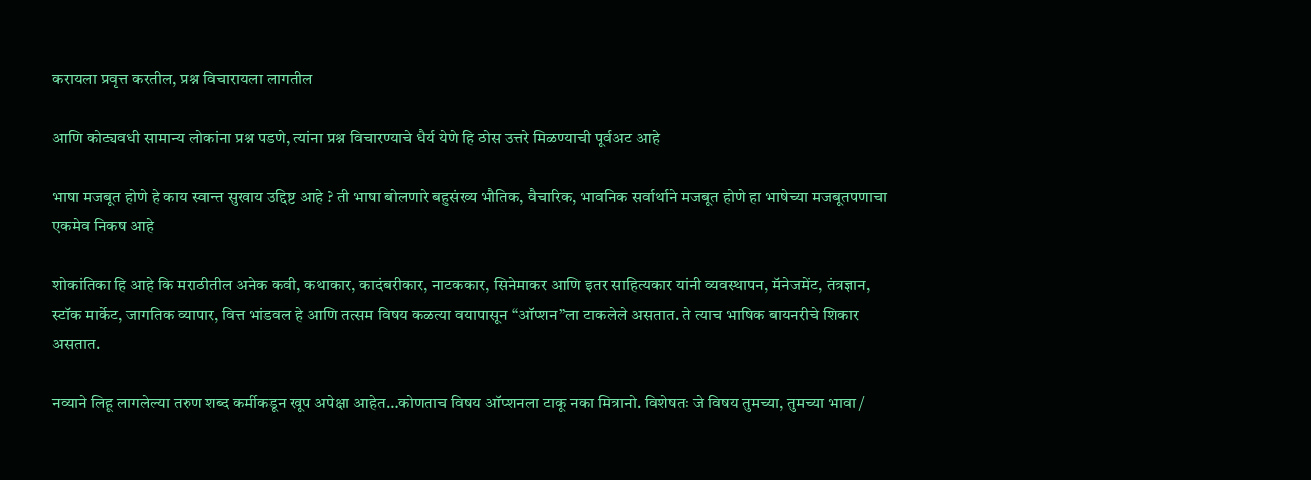करायला प्रवृत्त करतील, प्रश्न विचारायला लागतील

आणि कोट्यवधी सामान्य लोकांना प्रश्न पडणे, त्यांना प्रश्न विचारण्याचे धैर्य येणे हि ठोस उत्तरे मिळण्याची पूर्वअट आहे

भाषा मजबूत होणे हे काय स्वान्त सुखाय उद्दिष्ट आहे ? ती भाषा बोलणारे बहुसंख्य भौतिक, वैचारिक, भावनिक सर्वार्थाने मजबूत होणे हा भाषेच्या मजबूतपणाचा एकमेव निकष आहे

शोकांतिका हि आहे कि मराठीतील अनेक कवी, कथाकार, कादंबरीकार, नाटककार, सिनेमाकर आणि इतर साहित्यकार यांनी व्यवस्थापन, मॅनेजमेंट, तंत्रज्ञान, स्टॉक मार्केट, जागतिक व्यापार, वित्त भांडवल हे आणि तत्सम विषय कळत्या वयापासून “ऑप्शन”ला टाकलेले असतात. ते त्याच भाषिक बायनरीचे शिकार असतात.

नव्याने लिहू लागलेल्या तरुण शब्द कर्मीकडून खूप अपेक्षा आहेत…कोणताच विषय ऑप्शनला टाकू नका मित्रानो. विशेषतः जे विषय तुमच्या, तुमच्या भावा /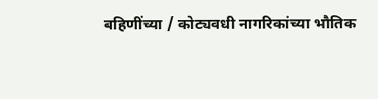बहिणींच्या / कोट्यवधी नागरिकांच्या भौतिक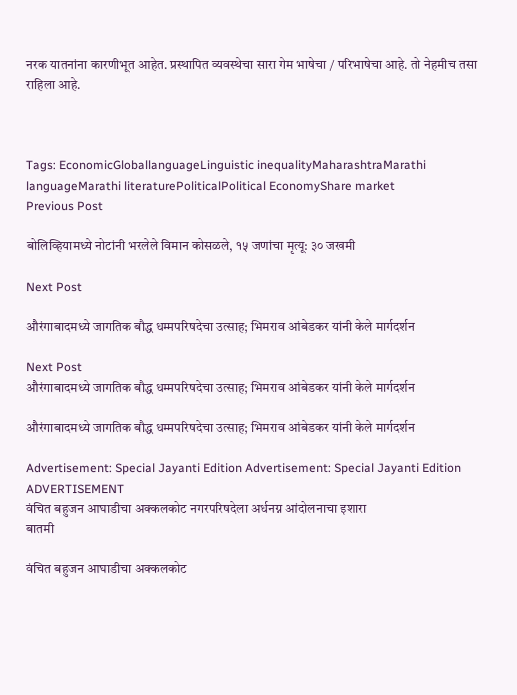नरक यातनांना कारणीभूत आहेत. प्रस्थापित व्यवस्थेचा सारा गेम भाषेचा / परिभाषेचा आहे. तो नेहमीच तसा राहिला आहे.



Tags: EconomicGloballanguageLinguistic inequalityMaharashtraMarathi languageMarathi literaturePoliticalPolitical EconomyShare market
Previous Post

बोलिव्हियामध्ये नोटांनी भरलेले विमान कोसळले, १५ जणांचा मृत्यू: ३० जखमी

Next Post

औरंगाबादमध्ये जागतिक बौद्ध धम्मपरिषदेचा उत्साह; भिमराव आंबेडकर यांनी केले मार्गदर्शन

Next Post
औरंगाबादमध्ये जागतिक बौद्ध धम्मपरिषदेचा उत्साह; भिमराव आंबेडकर यांनी केले मार्गदर्शन

औरंगाबादमध्ये जागतिक बौद्ध धम्मपरिषदेचा उत्साह; भिमराव आंबेडकर यांनी केले मार्गदर्शन

Advertisement: Special Jayanti Edition Advertisement: Special Jayanti Edition
ADVERTISEMENT
वंचित बहुजन आघाडीचा अक्कलकोट नगरपरिषदेला अर्धनग्न आंदोलनाचा इशारा
बातमी

वंचित बहुजन आघाडीचा अक्कलकोट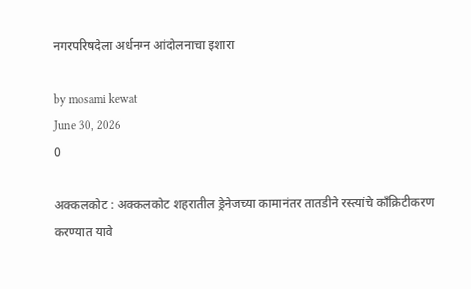नगरपरिषदेला अर्धनग्न आंदोलनाचा इशारा

by mosami kewat
June 30, 2026
0

अक्कलकोट : अक्कलकोट शहरातील ड्रेनेजच्या कामानंतर तातडीने रस्त्यांचे काँक्रिटीकरण करण्यात यावे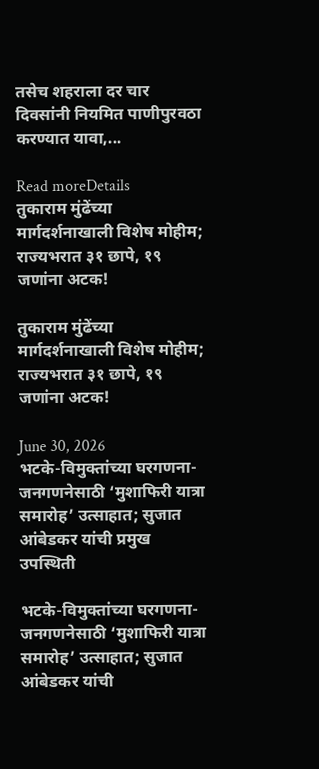तसेच शहराला दर चार दिवसांनी नियमित पाणीपुरवठा करण्यात यावा,...

Read moreDetails
तुकाराम मुंढेंच्या मार्गदर्शनाखाली विशेष मोहीम; राज्यभरात ३१ छापे, १९ जणांना अटक!

तुकाराम मुंढेंच्या मार्गदर्शनाखाली विशेष मोहीम; राज्यभरात ३१ छापे, १९ जणांना अटक!

June 30, 2026
भटके-विमुक्तांच्या घरगणना-जनगणनेसाठी ‘मुशाफिरी यात्रा समारोह’ उत्साहात; सुजात आंबेडकर यांची प्रमुख उपस्थिती

भटके-विमुक्तांच्या घरगणना-जनगणनेसाठी ‘मुशाफिरी यात्रा समारोह’ उत्साहात; सुजात आंबेडकर यांची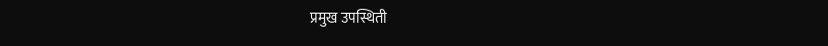प्रमुख उपस्थिती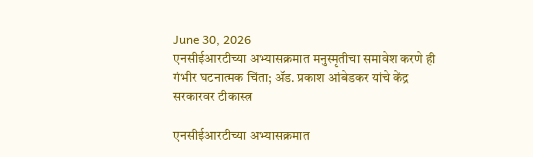June 30, 2026
एनसीईआरटीच्या अभ्यासक्रमात मनुस्मृतीचा समावेश करणे ही गंभीर घटनात्मक चिंता; ॲड. प्रकाश आंबेडकर यांचे केंद्र सरकारवर टीकास्त्र

एनसीईआरटीच्या अभ्यासक्रमात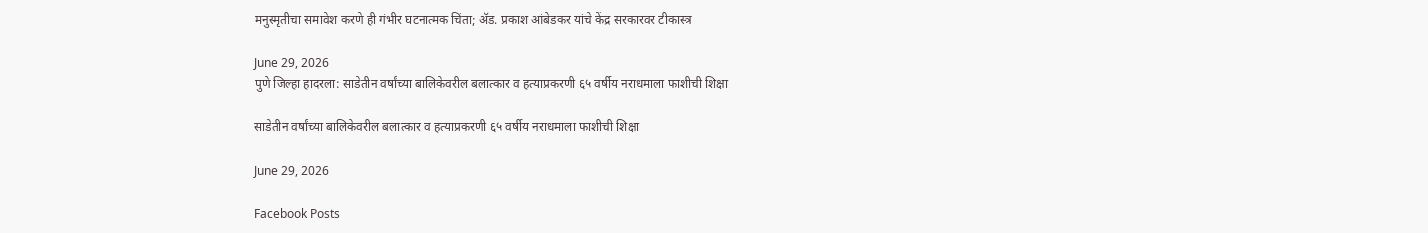मनुस्मृतीचा समावेश करणे ही गंभीर घटनात्मक चिंता; ॲड. प्रकाश आंबेडकर यांचे केंद्र सरकारवर टीकास्त्र

June 29, 2026
पुणे जिल्हा हादरला: साडेतीन वर्षांच्या बालिकेवरील बलात्कार व हत्याप्रकरणी ६५ वर्षीय नराधमाला फाशीची शिक्षा

साडेतीन वर्षांच्या बालिकेवरील बलात्कार व हत्याप्रकरणी ६५ वर्षीय नराधमाला फाशीची शिक्षा

June 29, 2026

Facebook Posts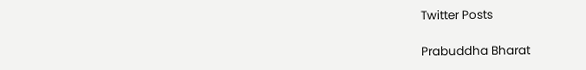Twitter Posts

Prabuddha Bharat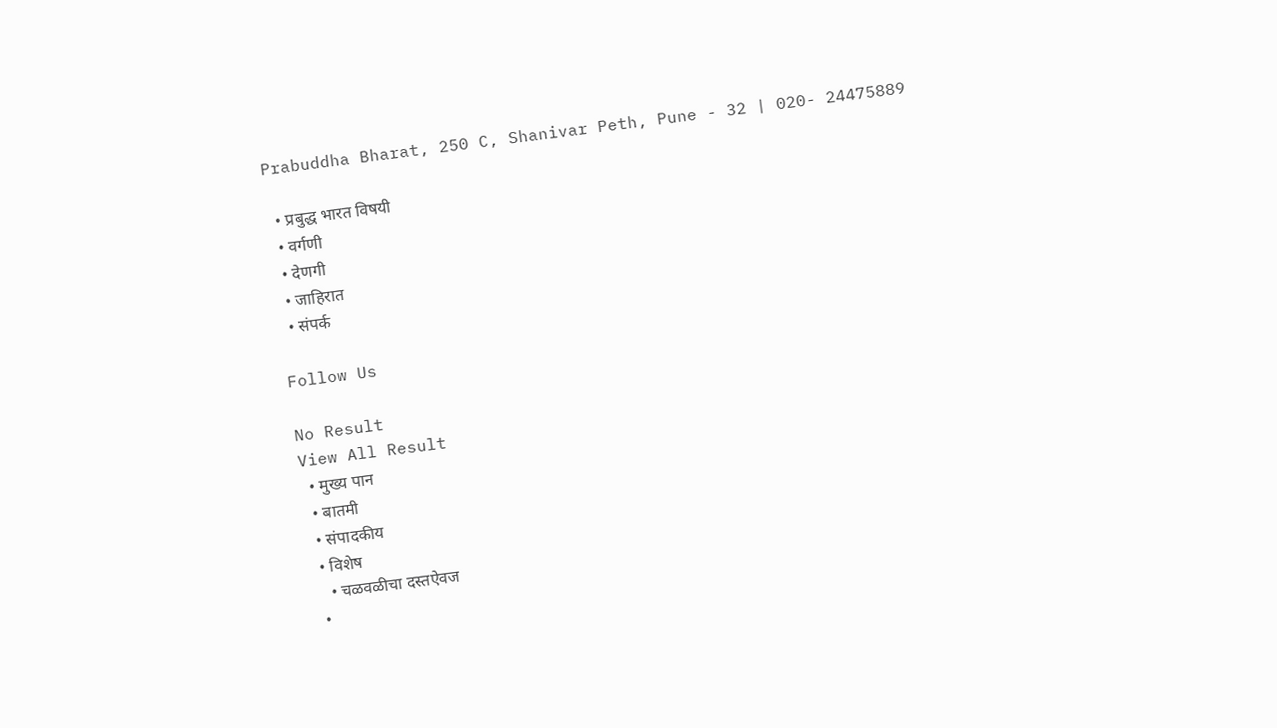Prabuddha Bharat, 250 C, Shanivar Peth, Pune - 32 | 020- 24475889

  • प्रबुद्ध भारत विषयी
  • वर्गणी
  • देणगी
  • जाहिरात
  • संपर्क

Follow Us

No Result
View All Result
  • मुख्य पान
  • बातमी
  • संपादकीय
  • विशेष
    • चळवळीचा दस्तऐवज
  •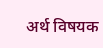अर्थ विषयक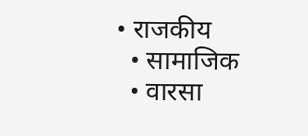• राजकीय
  • सामाजिक
  • वारसा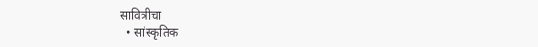सावित्रीचा
  • सांस्कृतिक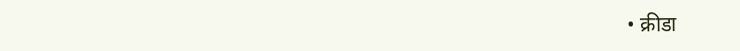• क्रीडा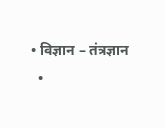• विज्ञान – तंत्रज्ञान
  •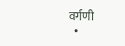वर्गणी
  •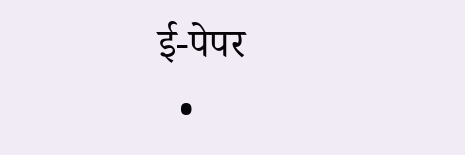ई-पेपर
  •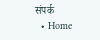संपर्क
  • Home